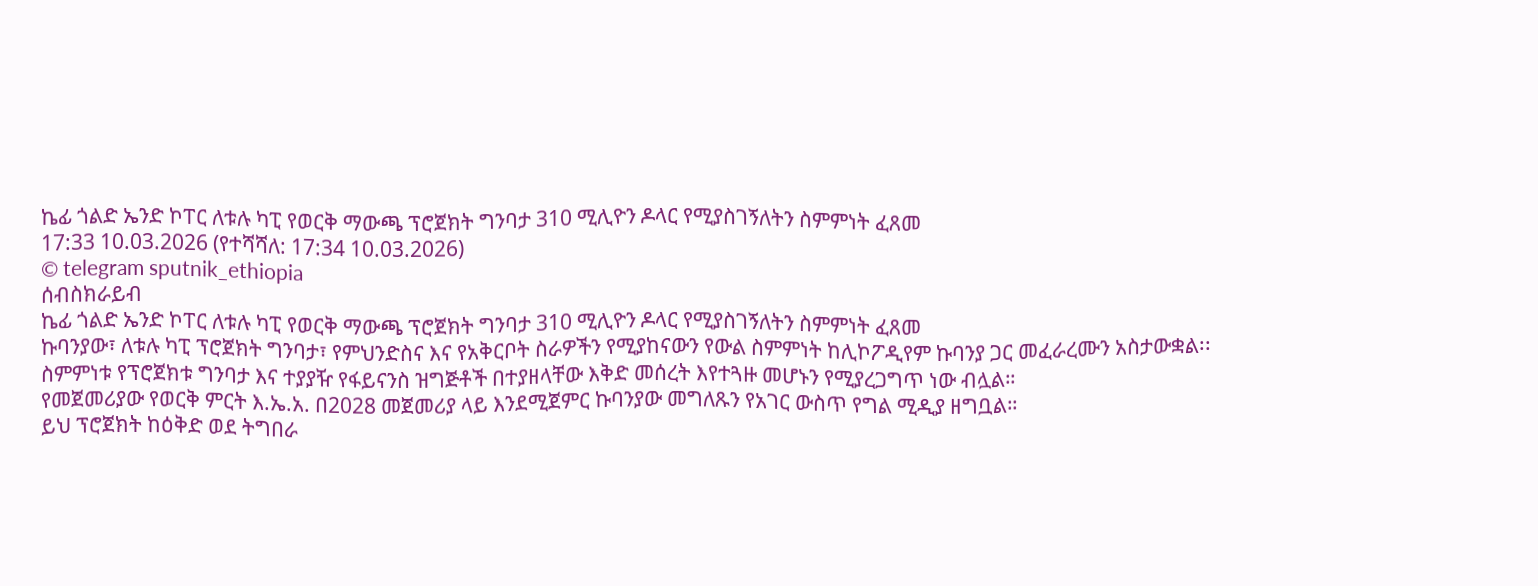ኬፊ ጎልድ ኤንድ ኮፐር ለቱሉ ካፒ የወርቅ ማውጫ ፕሮጀክት ግንባታ 310 ሚሊዮን ዶላር የሚያስገኝለትን ስምምነት ፈጸመ
17:33 10.03.2026 (የተሻሻለ: 17:34 10.03.2026)
© telegram sputnik_ethiopia
ሰብስክራይብ
ኬፊ ጎልድ ኤንድ ኮፐር ለቱሉ ካፒ የወርቅ ማውጫ ፕሮጀክት ግንባታ 310 ሚሊዮን ዶላር የሚያስገኝለትን ስምምነት ፈጸመ
ኩባንያው፣ ለቱሉ ካፒ ፕሮጀክት ግንባታ፣ የምህንድስና እና የአቅርቦት ስራዎችን የሚያከናውን የውል ስምምነት ከሊኮፖዲየም ኩባንያ ጋር መፈራረሙን አስታውቋል፡፡
ስምምነቱ የፕሮጀክቱ ግንባታ እና ተያያዥ የፋይናንስ ዝግጅቶች በተያዘላቸው እቅድ መሰረት እየተጓዙ መሆኑን የሚያረጋግጥ ነው ብሏል።
የመጀመሪያው የወርቅ ምርት እ.ኤ.አ. በ2028 መጀመሪያ ላይ እንደሚጀምር ኩባንያው መግለጹን የአገር ውስጥ የግል ሚዲያ ዘግቧል።
ይህ ፕሮጀክት ከዕቅድ ወደ ትግበራ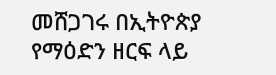መሸጋገሩ በኢትዮጵያ የማዕድን ዘርፍ ላይ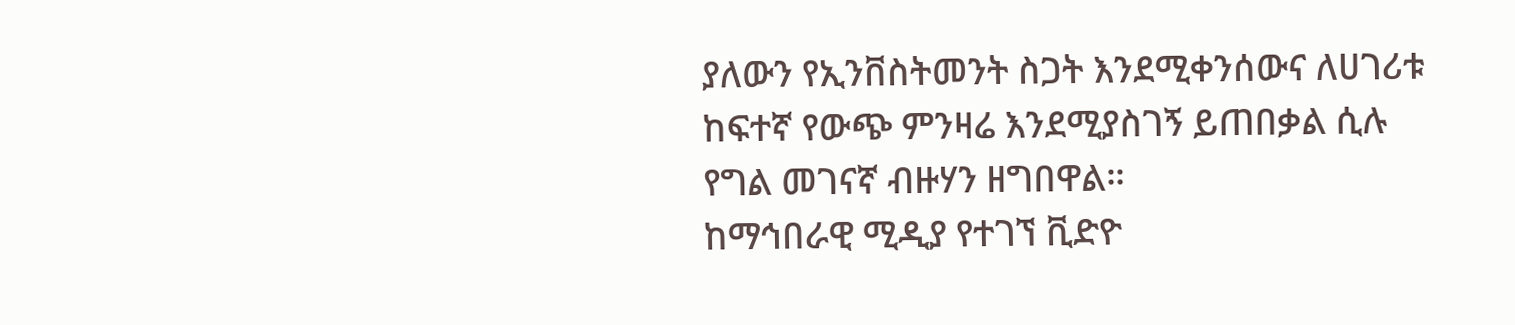ያለውን የኢንቨስትመንት ስጋት እንደሚቀንሰውና ለሀገሪቱ ከፍተኛ የውጭ ምንዛሬ እንደሚያስገኝ ይጠበቃል ሲሉ የግል መገናኛ ብዙሃን ዘግበዋል።
ከማኅበራዊ ሚዲያ የተገኘ ቪድዮ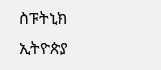ስፑትኒክ ኢትዮጵያ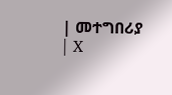| መተግበሪያ | X